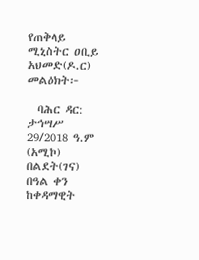የጠቅላይ ሚኒስትር ዐቢይ አህመድ(ዶ.ር) መልዕክት፦

  ባሕር ዳር: ታኅሣሥ 29/2018 ዓ.ም (አሚኮ) በልደት(ገና) በዓል ቀን ከቀዳማዊት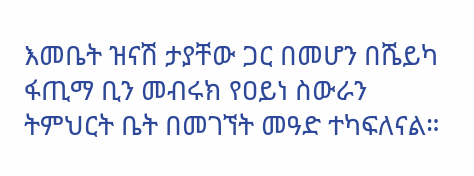እመቤት ዝናሽ ታያቸው ጋር በመሆን በሼይካ ፋጢማ ቢን መብሩክ የዐይነ ስውራን ትምህርት ቤት በመገኘት መዓድ ተካፍለናል።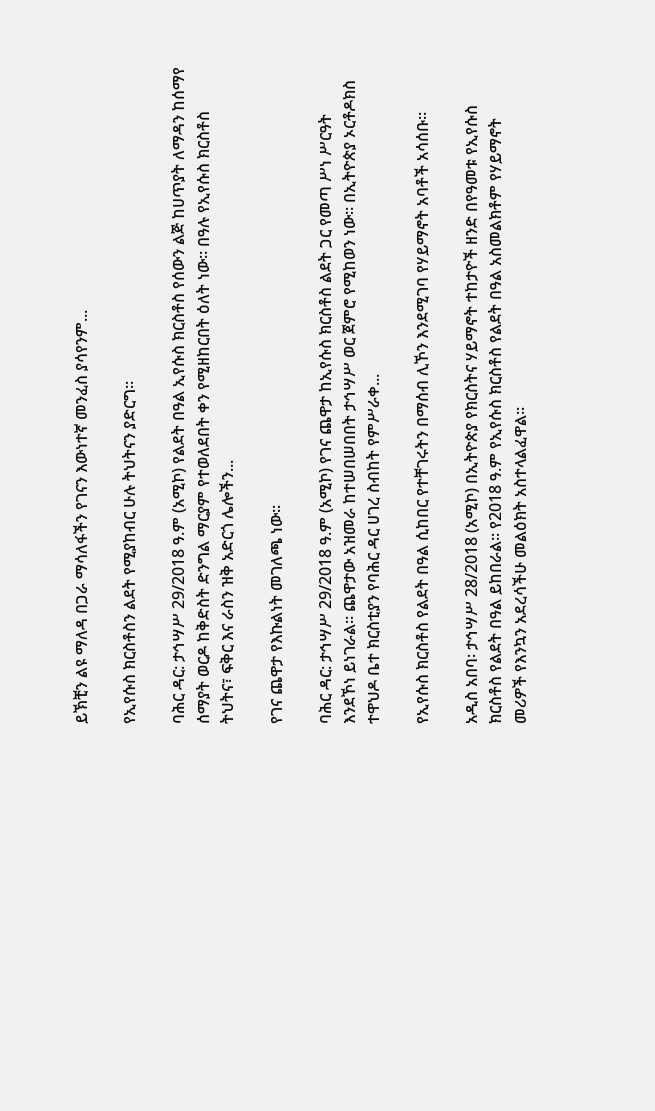ይኽቺን ልዩ ማለዳ በጋራ ማሳለፋችን የገናን እውነተኛ መንፈስ ያሳየንም...

የኢየሱስ ክርስቶስን ልደት የሚያከብር ሁሉ ትህትናን ያድርግ።

ባሕር ዳር: ታኅሣሥ 29/2018 ዓ.ም (አሚኮ) የልደት በዓል ኢየሱስ ክርስቶስ የሰውን ልጅ ከሀጥያት ለማዳን ከሰማየ ሰማያት ወርዶ ከቅድስት ድንግል ማርያም የተወለደበት ቀን የሚዘከርበት ዕለት ነው። በዓሉ የኢየሱስ ክርስቶስ ትህትና፣ ፍቅር እና ራስን ዝቅ አድርጎ ሌሎችን...

የገና ጨዋታ የእኩልነት መገለጫ ነው።

ባሕር ዳር: ታኅሣሥ 29/2018 ዓ.ም (አሚኮ) የገና ጨዋታ ከኢየሱስ ክርስቶስ ልደት ጋር የመጣ ሥነ ሥርዓት እንደኾነ ይነገራል። ጨዋታው አዝመራ ከተሠበሠበበት ታኅሣሥ ወር ጀምሮ የሚከወን ነው። በኢትዮጵያ ኦርቶዶክስ ተዋህዶ ቤተ ክርስቲያን የባሕር ዳር ሀገረ ስብከት የምሥራቀ...

የኢየሱስ ክርስቶስ የልደት በዓል ሲከበር የተቸገሩትን በማሰብ ሊኾን እንደሚገባ የሃይማኖት አባቶች አሳሰቡ።

አዲስ አበባ፡ ታኅሣሥ 28/2018 (አሚኮ) በኢትዮጵያ የክርስትና ሃይማኖት ተከታዮች ዘንድ በየዓመቱ የኢየሱስ ክርስቶስ የልደት በዓል ይከበራል። የ2018 ዓ.ም የኢየሱስ ክርስቶስ የልደት በዓል አስመልክቶም የሃይማኖት መሪዎች የእንኳን አደረሳችሁ መልዕክት አስተላልፈዋል።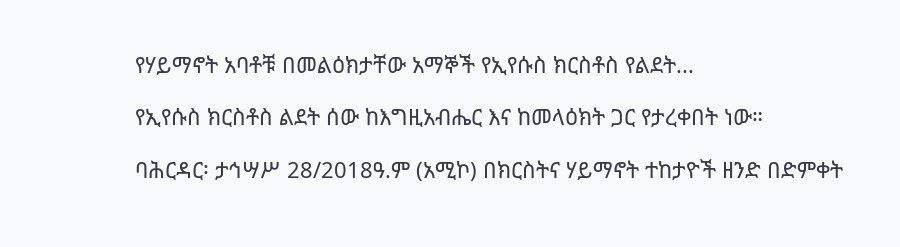የሃይማኖት አባቶቹ በመልዕክታቸው አማኞች የኢየሱስ ክርስቶስ የልደት...

የኢየሱስ ክርስቶስ ልደት ሰው ከእግዚአብሔር እና ከመላዕክት ጋር የታረቀበት ነው።

ባሕርዳር፡ ታኅሣሥ 28/2018ዓ.ም (አሚኮ) በክርስትና ሃይማኖት ተከታዮች ዘንድ በድምቀት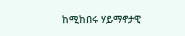ከሚከበሩ ሃይማኖታዊ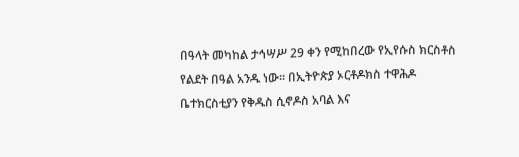በዓላት መካከል ታኅሣሥ 29 ቀን የሚከበረው የኢየሱስ ክርስቶስ የልደት በዓል አንዱ ነው። በኢትዮጵያ ኦርቶዶክስ ተዋሕዶ ቤተክርስቲያን የቅዱስ ሲኖዶስ አባል እና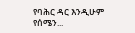የባሕር ዳር እንዲሁም የሰሜን...